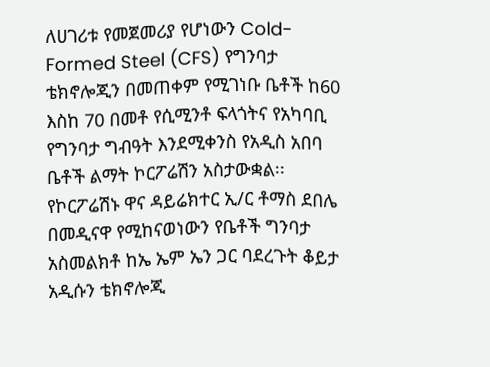ለሀገሪቱ የመጀመሪያ የሆነውን Cold-Formed Steel (CFS) የግንባታ ቴክኖሎጂን በመጠቀም የሚገነቡ ቤቶች ከ60 እስከ 70 በመቶ የሲሚንቶ ፍላጎትና የአካባቢ የግንባታ ግብዓት እንደሚቀንስ የአዲስ አበባ ቤቶች ልማት ኮርፖሬሽን አስታውቋል፡፡
የኮርፖሬሽኑ ዋና ዳይሬክተር ኢ/ር ቶማስ ደበሌ በመዲናዋ የሚከናወነውን የቤቶች ግንባታ አስመልክቶ ከኤ ኤም ኤን ጋር ባደረጉት ቆይታ አዲሱን ቴክኖሎጂ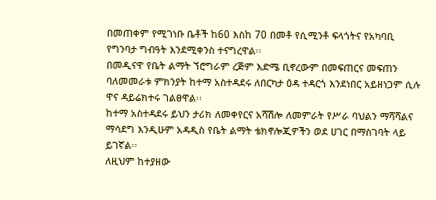በመጠቀም የሚገነቡ ቤቶች ከ60 እስከ 70 በመቶ የሲሚንቶ ፍላጎትና የአካባቢ የግንባታ ግብዓት እንደሚቀንስ ተናግረዋል፡፡
በመዲናዋ የቤት ልማት ኘሮግራም ረጅም እድሜ ቢኖረውም በመፍጠርና መፍጠን ባለመመራቱ ምክንያት ከተማ አስተዳደሩ ለበርካታ ዕዳ ተዳርጎ እንደነበር አይዘነጋም ሲሉ ዋና ዳይሬክተሩ ገልፀዋል፡፡
ከተማ አስተዳደሩ ይህን ታሪክ ለመቀየርና አሻሽሎ ለመምራት የሥራ ባህልን ማሻሻልና ማሳደግ እንዲሁም አዳዲስ የቤት ልማት ቴክኖሎጂዎችን ወደ ሀገር በማስገባት ላይ ይገኛል፡፡
ለዚህም ከተያዘው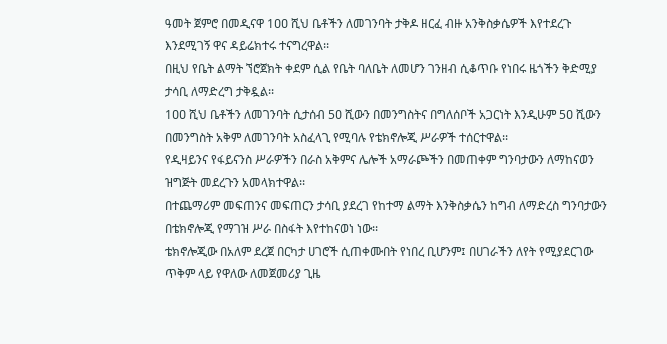ዓመት ጀምሮ በመዲናዋ 1ዐዐ ሺህ ቤቶችን ለመገንባት ታቅዶ ዘርፈ ብዙ አንቅስቃሴዎች እየተደረጉ እንደሚገኝ ዋና ዳይሬክተሩ ተናግረዋል፡፡
በዚህ የቤት ልማት ኘሮጀክት ቀደም ሲል የቤት ባለቤት ለመሆን ገንዘብ ሲቆጥቡ የነበሩ ዜጎችን ቅድሚያ ታሳቢ ለማድረግ ታቅዷል፡፡
1ዐዐ ሺህ ቤቶችን ለመገንባት ሲታሰብ 5ዐ ሺውን በመንግስትና በግለሰቦች አጋርነት እንዲሁም 5ዐ ሺውን በመንግስት አቅም ለመገንባት አስፈላጊ የሚባሉ የቴክኖሎጂ ሥራዎች ተሰርተዋል፡፡
የዲዛይንና የፋይናንስ ሥራዎችን በራስ አቅምና ሌሎች አማራጮችን በመጠቀም ግንባታውን ለማከናወን ዝግጅት መደረጉን አመላክተዋል፡፡
በተጨማሪም መፍጠንና መፍጠርን ታሳቢ ያደረገ የከተማ ልማት እንቅስቃሴን ከግብ ለማድረስ ግንባታውን በቴክኖሎጂ የማገዝ ሥራ በስፋት እየተከናወነ ነው፡፡
ቴክኖሎጂው በአለም ደረጀ በርካታ ሀገሮች ሲጠቀሙበት የነበረ ቢሆንም፤ በሀገራችን ለየት የሚያደርገው ጥቅም ላይ የዋለው ለመጀመሪያ ጊዜ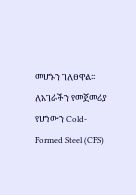መሆኑን ገለፀዋል፡፡
ለአገራችን የመጀመሪያ የሆነውን Cold-Formed Steel (CFS)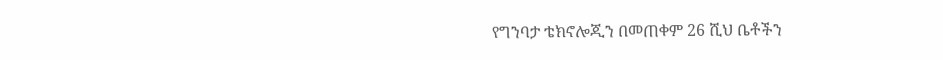የግንባታ ቴክኖሎጂን በመጠቀም 26 ሺህ ቤቶችን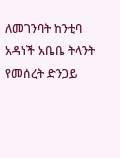ለመገንባት ከንቲባ አዳነች አቤቤ ትላንት የመሰረት ድንጋይ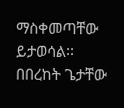ማስቀመጣቸው ይታወሳል፡፡
በበረከት ጌታቸው